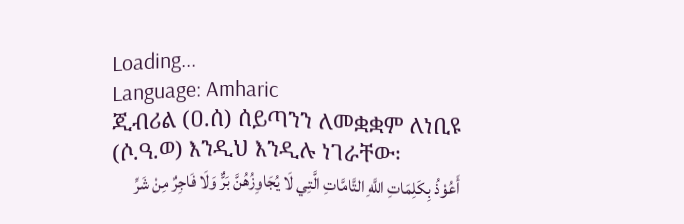Loading...
Language: Amharic
ጂብሪል (ዐ.ሰ) ሰይጣንን ለመቋቋም ለነቢዩ (ሶ.ዓ.ወ) እንዲህ እንዲሉ ነገራቸው፡
أَعُوْذُ بِكَلِمَاتِ اللَّهِ التَّامَّاتِ الَّتِي لَا يُجَاوِزُهُنَّ بَرٌّ وَلَا فَاجِرٌ مِنْ شَرِّ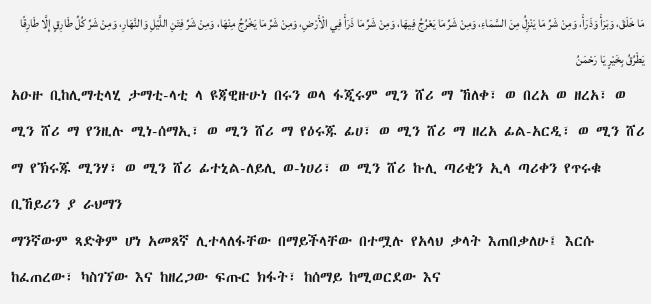مَا خَلَقَ، وَبَرَأَ وَذَرَأَ، وَمِنْ شَرِّ مَا يَنْزِلُ مِنَ السَّمَاءِ، وَمِنْ شَرِّ مَا يَعْرُجُ فِيهَا، وَمِنْ شَرِّ مَا ذَرَأَ فِي الْأَرْضِ، وَمِنْ شَرِّ مَا يَخْرُجُ مِنْهَا، وَمِنْ شَرِّ فِتَنِ اللَّيْلِ وَالنَّهَارِ، وَمِنْ شَرِّ كُلِّ طَارِقٍ إِلَّا طَارِقًا يَطْرُقُ بِخَيْرٍ يَا رَحْمَنُ
አዑዙ ቢከሊማቲላሂ ታማቲ-ላቲ ላ ዩጃዊዙሁነ በሩን ወላ ፋጂሩም ሚን ሸሪ ማ ኸለቀ፣ ወ በረአ ወ ዘረአ፣ ወ ሚን ሸሪ ማ የንዚሉ ሚነ-ሰማኢ፣ ወ ሚን ሸሪ ማ የዕሩጁ ፊሀ፣ ወ ሚን ሸሪ ማ ዘረአ ፊል-አርዲ፣ ወ ሚን ሸሪ ማ የኽሩጁ ሚንሃ፣ ወ ሚን ሸሪ ፊተኒል-ለይሊ ወ-ነሀሪ፣ ወ ሚን ሸሪ ኩሊ ጣሪቂን ኢላ ጣሪቀን የጥሩቁ ቢኸይሪን ያ ራህማን
ማንኛውም ጻድቅም ሆነ አመጸኛ ሊተላለፋቸው በማይችላቸው በተሟሉ የአላህ ቃላት እጠበቃለሁ፤ እርሱ ከፈጠረው፣ ካስገኘው እና ከዘረጋው ፍጡር ክፋት፣ ከሰማይ ከሚወርደው እና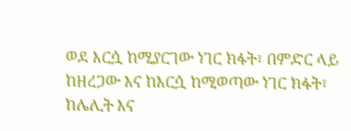ወደ እርሷ ከሚያርገው ነገር ክፋት፣ በምድር ላይ ከዘረጋው እና ከእርሷ ከሚወጣው ነገር ክፋት፣ ከሌሊት እና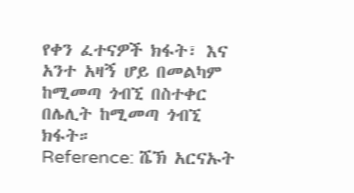የቀን ፈተናዎች ክፋት፣ እና አንተ አዛኝ ሆይ በመልካም ከሚመጣ ጎብኚ በስተቀር በሌሊት ከሚመጣ ጎብኚ ክፋት።
Reference: ሼኽ አርናኡት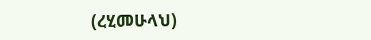(ረሂመሁላህ)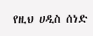የዚህ ሀዲስ ሰነድ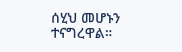ሰሂህ መሆኑን ተናግረዋል።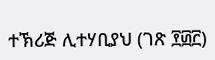ተኽሪጅ ሊተሃቢያህ (ገጽ ፻፴፫)